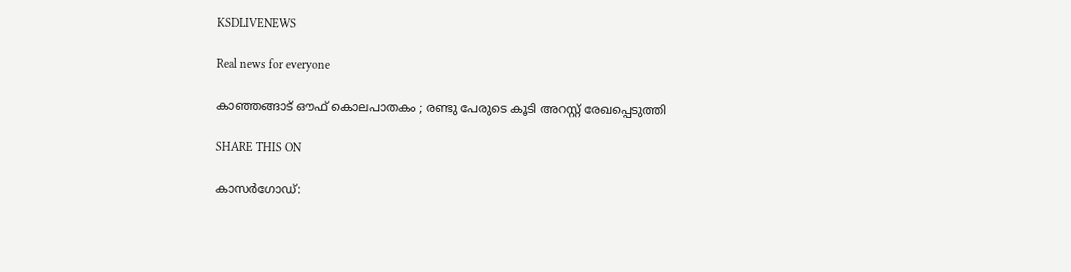KSDLIVENEWS

Real news for everyone

കാഞ്ഞങ്ങാട് ഔഫ് കൊലപാതകം ; രണ്ടു പേരുടെ കൂടി അറസ്റ്റ് രേഖപ്പെടുത്തി

SHARE THIS ON

കാസർഗോഡ്: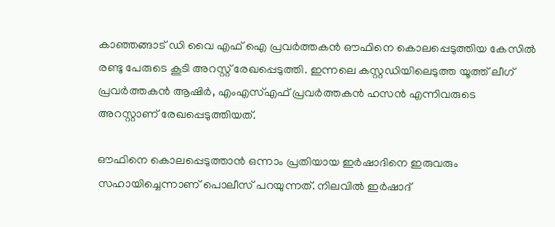കാഞ്ഞങ്ങാട് ഡി വൈ എഫ് ഐ പ്രവര്‍ത്തകന്‍ ഔഫിനെ കൊലപ്പെടുത്തിയ കേസില്‍ രണ്ടു പേരുടെ കൂടി അറസ്റ്റ് രേഖപ്പെടുത്തി. ഇന്നലെ കസ്റ്റഡിയിലെടുത്ത യൂത്ത് ലീഗ് പ്രവര്‍ത്തകന്‍ ആഷിര്‍, എംഎസ്‌എഫ് പ്രവര്‍ത്തകന്‍ ഹസന്‍ എന്നിവരുടെ അറസ്റ്റാണ് രേഖപ്പെടുത്തിയത്.

ഔഫിനെ കൊലപ്പെടുത്താന്‍ ഒന്നാം പ്രതിയായ ഇര്‍ഷാദിനെ ഇരുവരും സഹായിച്ചെന്നാണ് പൊലീസ് പറയുന്നത്. നിലവില്‍ ഇര്‍ഷാദ്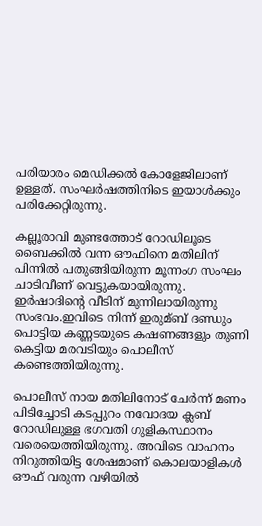പരിയാരം മെഡിക്കല്‍ കോളേജിലാണ് ഉള്ളത്. സംഘര്‍ഷത്തിനിടെ ഇയാള്‍ക്കും പരിക്കേറ്റിരുന്നു.

കല്ലൂരാവി മുണ്ടത്തോട് റോഡിലൂടെ ബൈക്കില്‍ വന്ന ഔഫിനെ മതിലിന് പിന്നില്‍ പതുങ്ങിയിരുന്ന മൂന്നംഗ സംഘം ചാടിവീണ് വെട്ടുകയായിരുന്നു. ഇര്‍ഷാദിന്റെ വീടിന് മുന്നിലായിരുന്നു സംഭവം.ഇവിടെ നിന്ന് ഇരുമ്ബ് ദണ്ഡും പൊട്ടിയ കണ്ണടയുടെ കഷണങ്ങളും തുണി കെട്ടിയ മരവടിയും പൊലീസ് കണ്ടെത്തിയിരുന്നു.

പൊലീസ് നായ മതിലിനോട് ചേര്‍ന്ന് മണം പിടിച്ചോടി കടപ്പുറം നവോദയ ക്ലബ് റോഡിലുള്ള ഭഗവതി ഗുളികസ്ഥാനം വരെയെത്തിയിരുന്നു. അവിടെ വാഹനം നിറുത്തിയിട്ട ശേഷമാണ് കൊലയാളികള്‍ ഔഫ് വരുന്ന വഴിയില്‍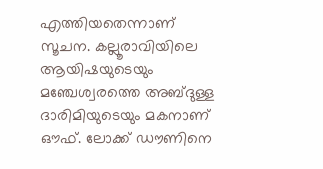എത്തിയതെന്നാണ് സൂചന. കല്ലൂരാവിയിലെ ആയിഷയുടെയും മഞ്ചേശ്വരത്തെ അബ്ദുള്ള ദാരിമിയുടെയും മകനാണ് ഔഫ്. ലോക്ക് ഡൗണിനെ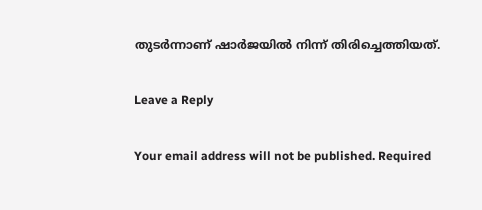തുടര്‍ന്നാണ് ഷാര്‍ജയില്‍ നിന്ന് തിരിച്ചെത്തിയത്.

Leave a Reply

Your email address will not be published. Required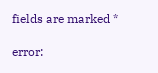fields are marked *

error: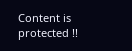Content is protected !!